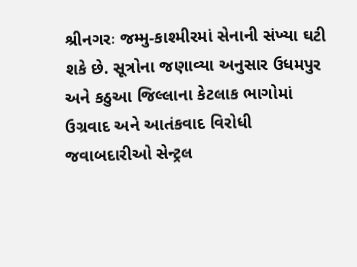શ્રીનગરઃ જમ્મુ-કાશ્મીરમાં સેનાની સંખ્યા ઘટી શકે છે. સૂત્રોના જણાવ્યા અનુસાર ઉધમપુર અને કઠુઆ જિલ્લાના કેટલાક ભાગોમાં ઉગ્રવાદ અને આતંકવાદ વિરોધી જવાબદારીઓ સેન્ટ્રલ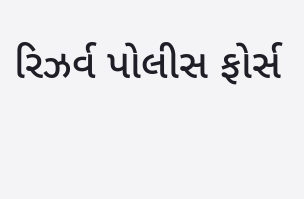રિઝર્વ પોલીસ ફોર્સ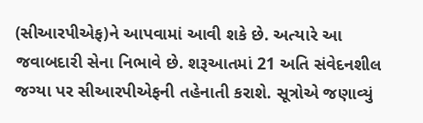(સીઆરપીએફ)ને આપવામાં આવી શકે છે. અત્યારે આ જવાબદારી સેના નિભાવે છે. શરૂઆતમાં 21 અતિ સંવેદનશીલ જગ્યા પર સીઆરપીએફની તહેનાતી કરાશે. સૂત્રોએ જણાવ્યું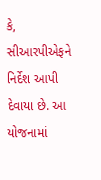કે, સીઆરપીએફને નિર્દેશ આપી દેવાયા છે. આ યોજનામાં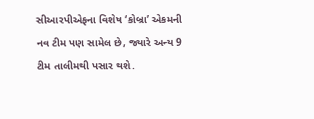સીઆરપીએફના વિશેષ ‘કોબ્રા’ એકમની નવ ટીમ પણ સામેલ છે, જ્યારે અન્ય 9 ટીમ તાલીમથી પસાર થશે.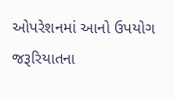ઓપરેશનમાં આનો ઉપયોગ જરૂરિયાતના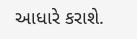આધારે કરાશે.